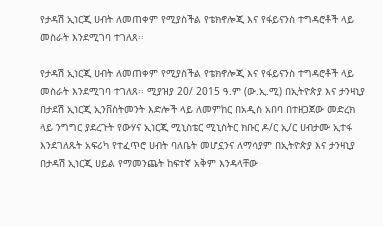የታዳሽ ኢነርጂ ሀብት ለመጠቀም የሚያስችል የቴክኖሎጂ እና የፋይናንስ ተግዳሮቶች ላይ መስራት እንደሚገባ ተገለጸ፡፡

የታዳሽ ኢነርጂ ሀብት ለመጠቀም የሚያስችል የቴክኖሎጂ እና የፋይናንስ ተግዳሮቶች ላይ መስራት እንደሚገባ ተገለጸ፡፡ ሚያዝያ 20/ 2015 ዓ.ም (ው.ኢ.ሚ) በኢትዮጵያ እና ታንዛኒያ በታደሽ ኢነርጂ ኢንቨስትመንት እድሎች ላይ ለመምከር በአዲስ አበባ በተዘጋጀው መድረክ ላይ ንግግር ያደረጉት የውሃና ኢነርጂ ሚኒስቴር ሚኒስትር ክቡር ዶ/ር ኢ/ር ሀብታሙ ኢተፋ እንደገለጹት አፍሪካ የተፈጥሮ ሀብት ባለቤት መሆኗንና ለማሳያም በኢትዮጵያ እና ታንዛኒያ በታዳሽ ኢነርጂ ሀይል የማመንጨት ከፍተኛ አቅም እንዳላቸው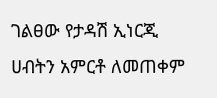ገልፀው የታዳሽ ኢነርጂ ሀብትን አምርቶ ለመጠቀም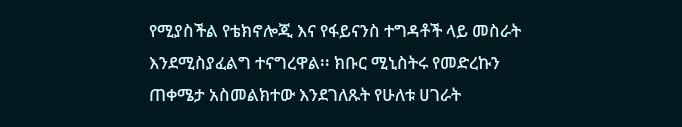የሚያስችል የቴክኖሎጂ እና የፋይናንስ ተግዳቶች ላይ መስራት እንደሚስያፈልግ ተናግረዋል፡፡ ክቡር ሚኒስትሩ የመድረኩን ጠቀሜታ አስመልክተው እንደገለጹት የሁለቱ ሀገራት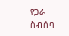የጋራ ስብሰባ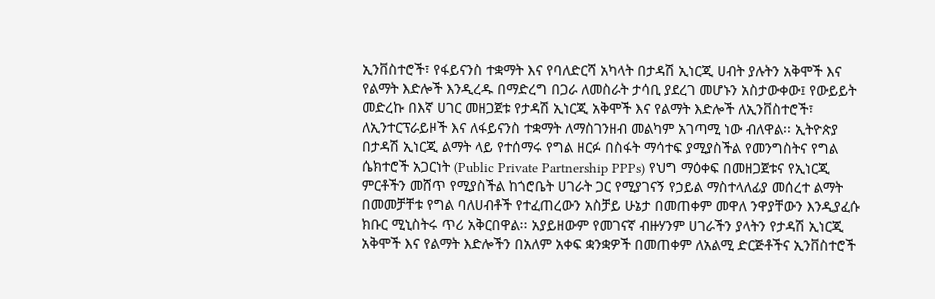ኢንቨስተሮች፣ የፋይናንስ ተቋማት እና የባለድርሻ አካላት በታዳሽ ኢነርጂ ሀብት ያሉትን አቅሞች እና የልማት እድሎች እንዲረዱ በማድረግ በጋራ ለመስራት ታሳቢ ያደረገ መሆኑን አስታውቀው፤ የውይይት መድረኩ በእኛ ሀገር መዘጋጀቱ የታዳሽ ኢነርጂ አቅሞች እና የልማት እድሎች ለኢንቨስተሮች፣ ለኢንተርፕራይዞች እና ለፋይናንስ ተቋማት ለማስገንዘብ መልካም አገጣሚ ነው ብለዋል፡፡ ኢትዮጵያ በታዳሽ ኢነርጂ ልማት ላይ የተሰማሩ የግል ዘርፉ በስፋት ማሳተፍ ያሚያስችል የመንግስትና የግል ሴክተሮች አጋርነት (Public Private Partnership PPPs) የህግ ማዕቀፍ በመዘጋጀቱና የኢነርጂ ምርቶችን መሸጥ የሚያስችል ከጎሮቤት ሀገራት ጋር የሚያገናኝ የኃይል ማስተላለፊያ መሰረተ ልማት በመመቻቸቱ የግል ባለሀብቶች የተፈጠረውን አስቻይ ሁኔታ በመጠቀም መዋለ ንዋያቸውን እንዲያፈሱ ክቡር ሚኒስትሩ ጥሪ አቅርበዋል፡፡ አያይዘውም የመገናኛ ብዙሃንም ሀገራችን ያላትን የታዳሽ ኢነርጂ አቅሞች እና የልማት እድሎችን በአለም አቀፍ ቋንቋዎች በመጠቀም ለአልሚ ድርጅቶችና ኢንቨስተሮች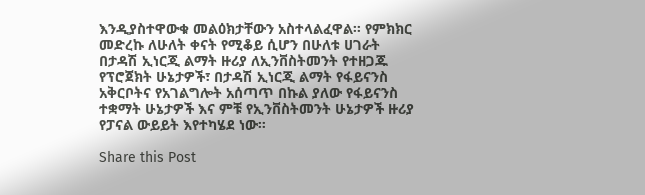እንዲያስተዋውቁ መልዕክታቸውን አስተላልፈዋል፡፡ የምክክር መድረኩ ለሁለት ቀናት የሚቆይ ሲሆን በሁለቱ ሀገራት በታዳሽ ኢነርጂ ልማት ዙሪያ ለኢንቨስትመንት የተዘጋጁ የፕሮጀክት ሁኔታዎች፣ በታዳሽ ኢነርጂ ልማት የፋይናንስ አቅርቦትና የአገልግሎት አሰጣጥ በኩል ያለው የፋይናንስ ተቋማት ሁኔታዎች እና ምቹ የኢንቨስትመንት ሁኔታዎች ዙሪያ የፓናል ውይይት እየተካሄደ ነው።

Share this Post